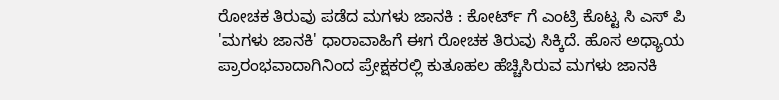ರೋಚಕ ತಿರುವು ಪಡೆದ ಮಗಳು ಜಾನಕಿ : ಕೋರ್ಟ್ ಗೆ ಎಂಟ್ರಿ ಕೊಟ್ಟ ಸಿ ಎಸ್ ಪಿ
'ಮಗಳು ಜಾನಕಿ' ಧಾರಾವಾಹಿಗೆ ಈಗ ರೋಚಕ ತಿರುವು ಸಿಕ್ಕಿದೆ. ಹೊಸ ಅಧ್ಯಾಯ ಪ್ರಾರಂಭವಾದಾಗಿನಿಂದ ಪ್ರೇಕ್ಷಕರಲ್ಲಿ ಕುತೂಹಲ ಹೆಚ್ಚಿಸಿರುವ ಮಗಳು ಜಾನಕಿ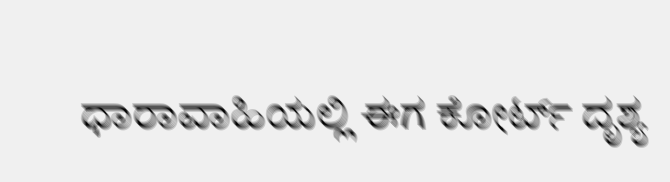ಧಾರಾವಾಹಿಯಲ್ಲಿ ಈಗ ಕೋರ್ಟ್ ದೃಶ್ಯ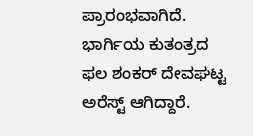ಪ್ರಾರಂಭವಾಗಿದೆ.
ಭಾರ್ಗಿಯ ಕುತಂತ್ರದ ಫಲ ಶಂಕರ್ ದೇವಘಟ್ಟ ಅರೆಸ್ಟ್ ಆಗಿದ್ದಾರೆ.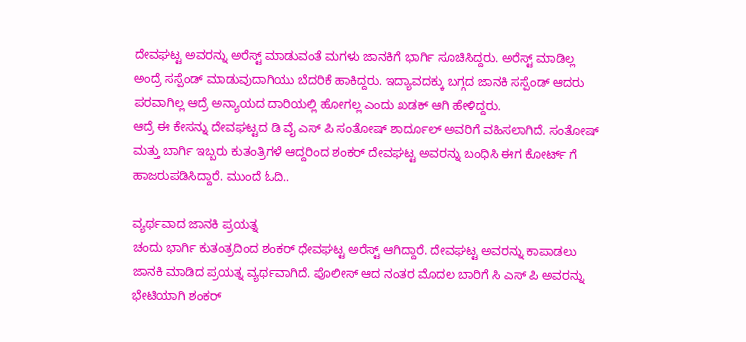ದೇವಘಟ್ಟ ಅವರನ್ನು ಅರೆಸ್ಟ್ ಮಾಡುವಂತೆ ಮಗಳು ಜಾನಕಿಗೆ ಭಾರ್ಗಿ ಸೂಚಿಸಿದ್ದರು. ಅರೆಸ್ಟ್ ಮಾಡಿಲ್ಲ ಅಂದ್ರೆ ಸಸ್ಪೆಂಡ್ ಮಾಡುವುದಾಗಿಯು ಬೆದರಿಕೆ ಹಾಕಿದ್ದರು. ಇದ್ಯಾವದಕ್ಕು ಬಗ್ಗದ ಜಾನಕಿ ಸಸ್ಪೆಂಡ್ ಆದರು ಪರವಾಗಿಲ್ಲ ಆದ್ರೆ ಅನ್ಯಾಯದ ದಾರಿಯಲ್ಲಿ ಹೋಗಲ್ಲ ಎಂದು ಖಡಕ್ ಆಗಿ ಹೇಳಿದ್ದರು.
ಆದ್ರೆ ಈ ಕೇಸನ್ನು ದೇವಘಟ್ಟದ ಡಿ ವೈ ಎಸ್ ಪಿ ಸಂತೋಷ್ ಶಾರ್ದೂಲ್ ಅವರಿಗೆ ವಹಿಸಲಾಗಿದೆ. ಸಂತೋಷ್ ಮತ್ತು ಬಾರ್ಗಿ ಇಬ್ಬರು ಕುತಂತ್ರಿಗಳೆ ಆದ್ದರಿಂದ ಶಂಕರ್ ದೇವಘಟ್ಟ ಅವರನ್ನು ಬಂಧಿಸಿ ಈಗ ಕೋರ್ಟ್ ಗೆ ಹಾಜರುಪಡಿಸಿದ್ದಾರೆ. ಮುಂದೆ ಓದಿ..

ವ್ಯರ್ಥವಾದ ಜಾನಕಿ ಪ್ರಯತ್ನ
ಚಂದು ಭಾರ್ಗಿ ಕುತಂತ್ರದಿಂದ ಶಂಕರ್ ಧೇವಘಟ್ಟ ಅರೆಸ್ಟ್ ಆಗಿದ್ದಾರೆ. ದೇವಘಟ್ಟ ಅವರನ್ನು ಕಾಪಾಡಲು ಜಾನಕಿ ಮಾಡಿದ ಪ್ರಯತ್ನ ವ್ಯರ್ಥವಾಗಿದೆ. ಪೊಲೀಸ್ ಆದ ನಂತರ ಮೊದಲ ಬಾರಿಗೆ ಸಿ ಎಸ್ ಪಿ ಅವರನ್ನು ಭೇಟಿಯಾಗಿ ಶಂಕರ್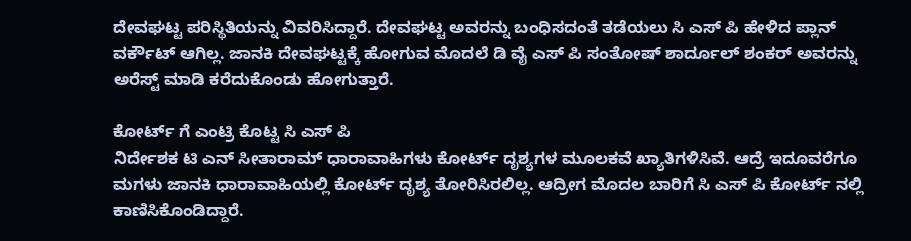ದೇವಘಟ್ಟ ಪರಿಸ್ಥಿತಿಯನ್ನು ವಿವರಿಸಿದ್ದಾರೆ. ದೇವಘಟ್ಟ ಅವರನ್ನು ಬಂಧಿಸದಂತೆ ತಡೆಯಲು ಸಿ ಎಸ್ ಪಿ ಹೇಳಿದ ಪ್ಲಾನ್ ವರ್ಕೌಟ್ ಆಗಿಲ್ಲ. ಜಾನಕಿ ದೇವಘಟ್ಟಕ್ಕೆ ಹೋಗುವ ಮೊದಲೆ ಡಿ ವೈ ಎಸ್ ಪಿ ಸಂತೋಷ್ ಶಾರ್ದೂಲ್ ಶಂಕರ್ ಅವರನ್ನು ಅರೆಸ್ಟ್ ಮಾಡಿ ಕರೆದುಕೊಂಡು ಹೋಗುತ್ತಾರೆ.

ಕೋರ್ಟ್ ಗೆ ಎಂಟ್ರಿ ಕೊಟ್ಟ ಸಿ ಎಸ್ ಪಿ
ನಿರ್ದೇಶಕ ಟಿ ಎನ್ ಸೀತಾರಾಮ್ ಧಾರಾವಾಹಿಗಳು ಕೋರ್ಟ್ ದೃಶ್ಯಗಳ ಮೂಲಕವೆ ಖ್ಯಾತಿಗಳಿಸಿವೆ. ಆದ್ರೆ ಇದೂವರೆಗೂ ಮಗಳು ಜಾನಕಿ ಧಾರಾವಾಹಿಯಲ್ಲಿ ಕೋರ್ಟ್ ದೃಶ್ಯ ತೋರಿಸಿರಲಿಲ್ಲ. ಆದ್ರೀಗ ಮೊದಲ ಬಾರಿಗೆ ಸಿ ಎಸ್ ಪಿ ಕೋರ್ಟ್ ನಲ್ಲಿ ಕಾಣಿಸಿಕೊಂಡಿದ್ದಾರೆ.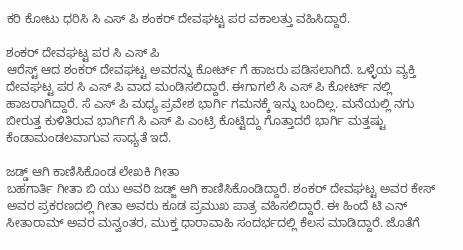ಕರಿ ಕೋಟು ಧರಿಸಿ ಸಿ ಎಸ್ ಪಿ ಶಂಕರ್ ದೇವಘಟ್ಟ ಪರ ವಕಾಲತ್ತು ವಹಿಸಿದ್ದಾರೆ.

ಶಂಕರ್ ದೇವಘಟ್ಟ ಪರ ಸಿ ಎಸ್ ಪಿ
ಆರೆಸ್ಟ್ ಆದ ಶಂಕರ್ ದೇವಘಟ್ಟ ಅವರನ್ನು ಕೋರ್ಟ್ ಗೆ ಹಾಜರು ಪಡಿಸಲಾಗಿದೆ. ಒಳ್ಳೆಯ ವ್ಯಕ್ತಿ ದೇವಘಟ್ಟ ಪರ ಸಿ ಎಸ್ ಪಿ ವಾದ ಮಂಡಿಸಲಿದ್ದಾರೆ. ಈಗಾಗಲೆ ಸಿ ಎಸ್ ಪಿ ಕೋರ್ಟ್ ನಲ್ಲಿ ಹಾಜರಾಗಿದ್ದಾರೆ. ಸೆ ಎಸ್ ಪಿ ಮಧ್ಯ ಪ್ರವೇಶ ಭಾರ್ಗಿ ಗಮನಕ್ಕೆ ಇನ್ನು ಬಂದಿಲ್ಲ. ಮನೆಯಲ್ಲಿ ನಗು ಬೀರುತ್ತ ಕುಳಿತಿರುವ ಭಾರ್ಗಿಗೆ ಸಿ ಎಸ್ ಪಿ ಎಂಟ್ರಿ ಕೊಟ್ಟಿದ್ದು ಗೊತ್ತಾದರೆ ಭಾರ್ಗಿ ಮತ್ತಷ್ಟು ಕೆಂಡಾಮಂಡಲವಾಗುವ ಸಾಧ್ಯತೆ ಇದೆ.

ಜಡ್ಡ್ ಆಗಿ ಕಾಣಿಸಿಕೊಂಡ ಲೇಖಕಿ ಗೀತಾ
ಬಹಗಾರ್ತಿ ಗೀತಾ ಬಿ ಯು ಅವರಿ ಜಡ್ಜ್ ಆಗಿ ಕಾಣಿಸಿಕೊಂಡಿದ್ದಾರೆ. ಶಂಕರ್ ದೇವಘಟ್ಟ ಅವರ ಕೇಸ್ ಅವರ ಪ್ರಕರಣದಲ್ಲಿ ಗೀತಾ ಅವರು ಕೂಡ ಪ್ರಮುಖ ಪಾತ್ರ ವಹಿಸಲಿದ್ದಾರೆ. ಈ ಹಿಂದೆ ಟಿ ಎನ್ ಸೀತಾರಾಮ್ ಅವರ ಮನ್ವಂತರ, ಮುಕ್ತ ಧಾರಾವಾಹಿ ಸಂದರ್ಭದಲ್ಲಿ ಕೆಲಸ ಮಾಡಿದ್ದಾರೆ. ಜೊತೆಗೆ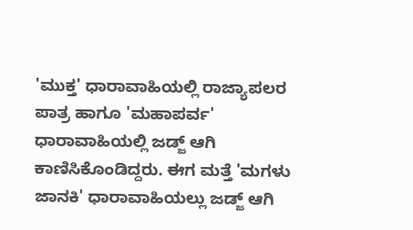'ಮುಕ್ತ' ಧಾರಾವಾಹಿಯಲ್ಲಿ ರಾಜ್ಯಾಪಲರ ಪಾತ್ರ ಹಾಗೂ 'ಮಹಾಪರ್ವ' ಧಾರಾವಾಹಿಯಲ್ಲಿ ಜಡ್ಜ್ ಆಗಿ ಕಾಣಿಸಿಕೊಂಡಿದ್ದರು. ಈಗ ಮತ್ತೆ 'ಮಗಳು ಜಾನಕಿ' ಧಾರಾವಾಹಿಯಲ್ಲು ಜಡ್ಜ್ ಆಗಿ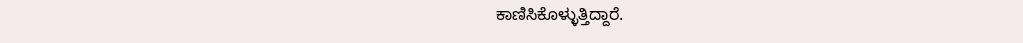ಕಾಣಿಸಿಕೊಳ್ಳುತ್ತಿದ್ದಾರೆ.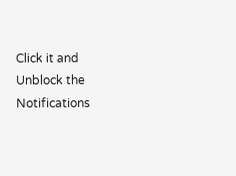Click it and Unblock the Notifications